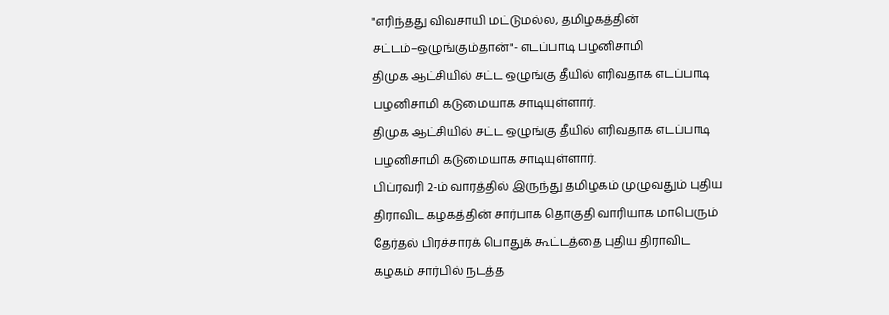"எரிந்தது விவசாயி மட்டுமல்ல, தமிழகத்தின் சட்டம்–ஒழுங்கும்தான்"- எடப்பாடி பழனிசாமி
திமுக ஆட்சியில் சட்ட ஒழுங்கு தீயில் எரிவதாக எடப்பாடி பழனிசாமி கடுமையாக சாடியுள்ளார்.
திமுக ஆட்சியில் சட்ட ஒழுங்கு தீயில் எரிவதாக எடப்பாடி பழனிசாமி கடுமையாக சாடியுள்ளார்.
பிப்ரவரி 2-ம் வாரத்தில் இருந்து தமிழகம் முழுவதும் புதிய திராவிட கழகத்தின் சார்பாக தொகுதி வாரியாக மாபெரும் தேர்தல் பிரச்சாரக் பொதுக் கூட்டத்தை புதிய திராவிட கழகம் சார்பில் நடத்த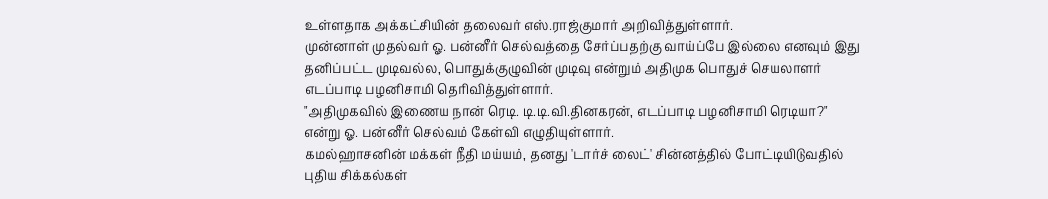உள்ளதாக அக்கட்சியின் தலைவர் எஸ்.ராஜ்குமார் அறிவித்துள்ளார்.
முன்னாள் முதல்வர் ஓ. பன்னீர் செல்வத்தை சேர்ப்பதற்கு வாய்ப்பே இல்லை எனவும் இது தனிப்பட்ட முடிவல்ல, பொதுக்குழுவின் முடிவு என்றும் அதிமுக பொதுச் செயலாளர் எடப்பாடி பழனிசாமி தெரிவித்துள்ளார்.
"அதிமுகவில் இணைய நான் ரெடி. டி.டி.வி.தினகரன், எடப்பாடி பழனிசாமி ரெடியா?" என்று ஓ. பன்னீர் செல்வம் கேள்வி எழுதியுள்ளார்.
கமல்ஹாசனின் மக்கள் நீதி மய்யம், தனது 'டார்ச் லைட்' சின்னத்தில் போட்டியிடுவதில் புதிய சிக்கல்கள்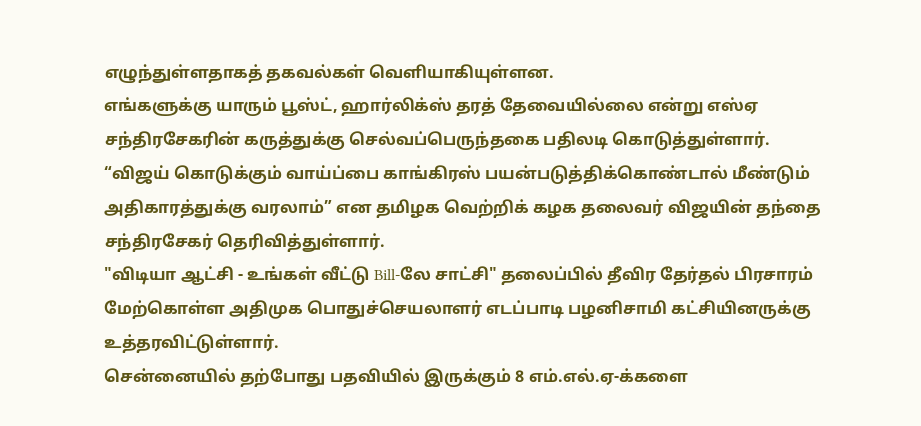எழுந்துள்ளதாகத் தகவல்கள் வெளியாகியுள்ளன.
எங்களுக்கு யாரும் பூஸ்ட், ஹார்லிக்ஸ் தரத் தேவையில்லை என்று எஸ்ஏ சந்திரசேகரின் கருத்துக்கு செல்வப்பெருந்தகை பதிலடி கொடுத்துள்ளார்.
“விஜய் கொடுக்கும் வாய்ப்பை காங்கிரஸ் பயன்படுத்திக்கொண்டால் மீண்டும் அதிகாரத்துக்கு வரலாம்” என தமிழக வெற்றிக் கழக தலைவர் விஜயின் தந்தை சந்திரசேகர் தெரிவித்துள்ளார்.
"விடியா ஆட்சி - உங்கள் வீட்டு Bill-லே சாட்சி" தலைப்பில் தீவிர தேர்தல் பிரசாரம் மேற்கொள்ள அதிமுக பொதுச்செயலாளர் எடப்பாடி பழனிசாமி கட்சியினருக்கு உத்தரவிட்டுள்ளார்.
சென்னையில் தற்போது பதவியில் இருக்கும் 8 எம்.எல்.ஏ-க்களை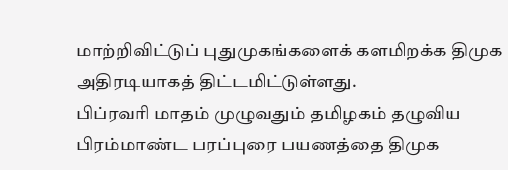மாற்றிவிட்டுப் புதுமுகங்களைக் களமிறக்க திமுக அதிரடியாகத் திட்டமிட்டுள்ளது.
பிப்ரவரி மாதம் முழுவதும் தமிழகம் தழுவிய பிரம்மாண்ட பரப்புரை பயணத்தை திமுக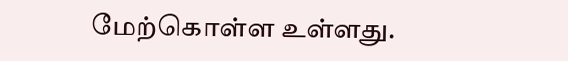மேற்கொள்ள உள்ளது.